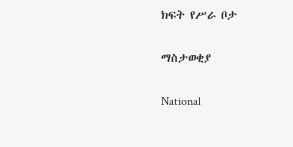ክፍት የሥራ ቦታ

ማስታወቂያ

National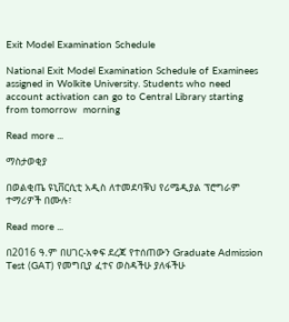Exit Model Examination Schedule

National Exit Model Examination Schedule of Examinees assigned in Wolkite University. Students who need account activation can go to Central Library starting from tomorrow  morning

Read more ...

ማስታወቂያ

በወልቂጤ ዩኒቨርሲቲ አዲስ ለተመደባቹህ የሪሜዲያል ፕሮግራም ተማሪዎች በሙሉ፣

Read more ...

በ2016 ዓ.ም በሀገር-አቀፍ ደረጃ የተሰጠውን Graduate Admission Test (GAT) የመግቢያ ፈተና ወስዳችሁ ያለፋችሁ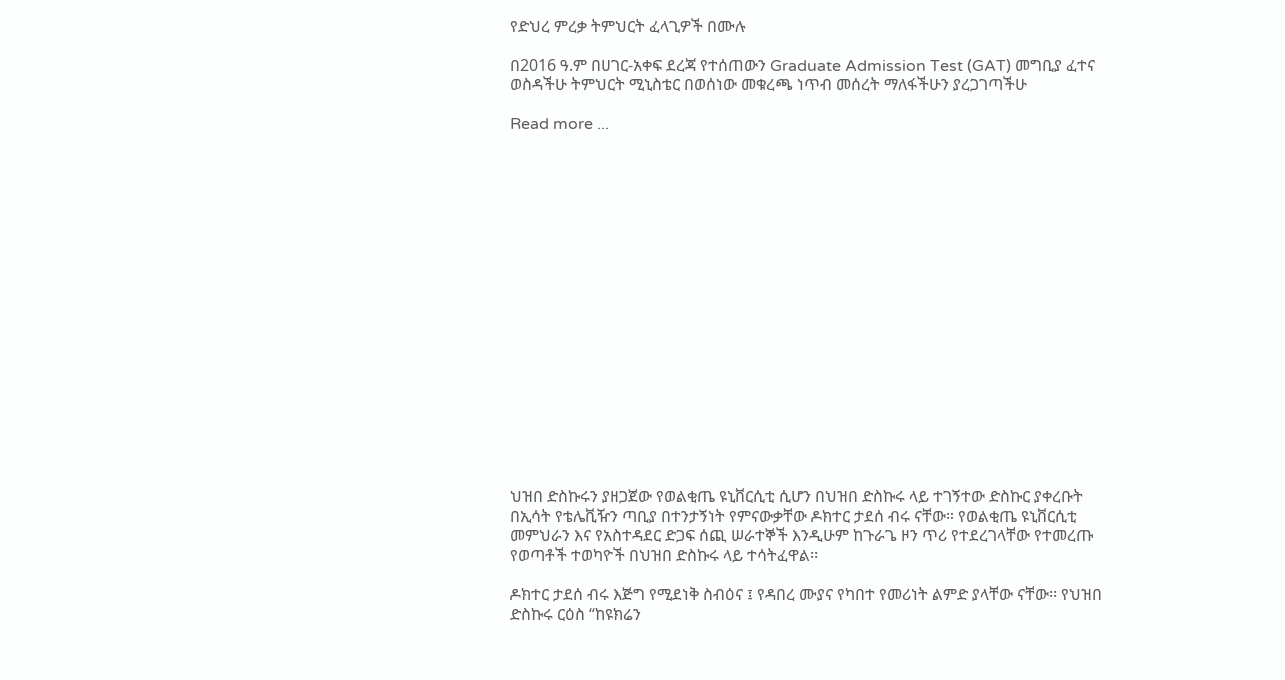የድህረ ምረቃ ትምህርት ፈላጊዎች በሙሉ

በ2016 ዓ.ም በሀገር-አቀፍ ደረጃ የተሰጠውን Graduate Admission Test (GAT) መግቢያ ፈተና ወስዳችሁ ትምህርት ሚኒስቴር በወሰነው መቁረጫ ነጥብ መሰረት ማለፋችሁን ያረጋገጣችሁ

Read more ...


















ህዝበ ድስኩሩን ያዘጋጀው የወልቂጤ ዩኒቨርሲቲ ሲሆን በህዝበ ድስኩሩ ላይ ተገኝተው ድስኩር ያቀረቡት በኢሳት የቴሌቪዥን ጣቢያ በተንታኝነት የምናውቃቸው ዶክተር ታደሰ ብሩ ናቸው። የወልቂጤ ዩኒቨርሲቲ መምህራን እና የአስተዳደር ድጋፍ ሰጪ ሠራተኞች እንዲሁም ከጉራጌ ዞን ጥሪ የተደረገላቸው የተመረጡ የወጣቶች ተወካዮች በህዝበ ድስኩሩ ላይ ተሳትፈዋል፡፡

ዶክተር ታደሰ ብሩ እጅግ የሚደነቅ ስብዕና ፤ የዳበረ ሙያና የካበተ የመሪነት ልምድ ያላቸው ናቸው፡፡ የህዝበ ድስኩሩ ርዕስ “ከዩክሬን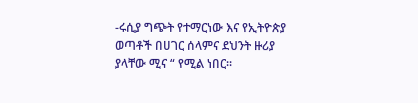-ሩሲያ ግጭት የተማርነው እና የኢትዮጵያ ወጣቶች በሀገር ሰላምና ደህንት ዙሪያ ያላቸው ሚና “ የሚል ነበር፡፡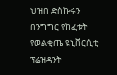ህዝበ ድስኩሩን በንግግር የከፈቱት የወልቂጤ ዩኒቨርሲቲ ፕሬዝዳንት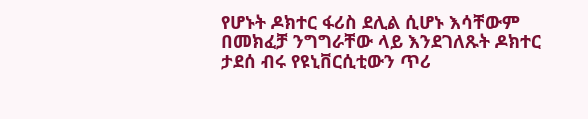የሆኑት ዶክተር ፋሪስ ደሊል ሲሆኑ እሳቸውም በመክፈቻ ንግግራቸው ላይ እንደገለጹት ዶክተር ታደሰ ብሩ የዩኒቨርሲቲውን ጥሪ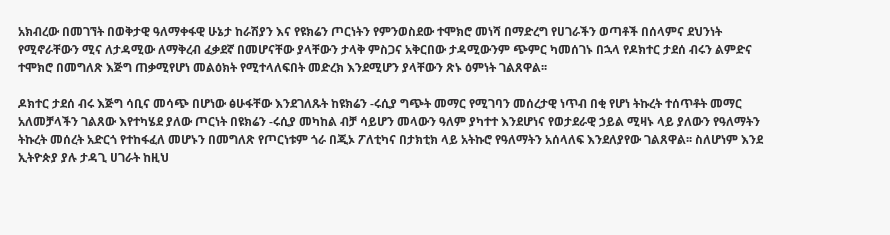አክብረው በመገኘት በወቅታዊ ዓለማቀፋዊ ሁኔታ ከራሽያን እና የዩክሬን ጦርነትን የምንወስደው ተሞክሮ መነሻ በማድረግ የሀገራችን ወጣቶች በሰላምና ደህንነት የሚኖራቸውን ሚና ለታዳሚው ለማቅረብ ፈቃደኛ በመሆናቸው ያላቸውን ታላቅ ምስጋና አቅርበው ታዳሚውንም ጭምር ካመሰገኑ በኋላ የዶክተር ታደሰ ብሩን ልምድና ተሞክሮ በመግለጽ እጅግ ጠቃሚየሆነ መልዕክት የሚተላለፍበት መድረክ እንደሚሆን ያላቸውን ጽኑ ዕምነት ገልጸዋል፡፡

ዶክተር ታደሰ ብሩ እጅግ ሳቢና መሳጭ በሆነው ፅሁፋቸው እንደገለጹት ከዩክሬን -ሩሲያ ግጭት መማር የሚገባን መሰረታዊ ነጥብ በቂ የሆነ ትኩረት ተሰጥቶት መማር አለመቻላችን ገልጸው እየተካሄደ ያለው ጦርነት በዩክሬን -ሩሲያ መካከል ብቻ ሳይሆን መላውን ዓለም ያካተተ እንደሆነና የወታደራዊ ኃይል ሚዛኑ ላይ ያለውን የዓለማትን ትኩረት መሰረት አድርጎ የተከፋፈለ መሆኑን በመግለጽ የጦርነቱም ጎራ በጂኦ ፖለቲካና በታክቲክ ላይ አትኩሮ የዓለማትን አሰላለፍ እንደለያየው ገልጸዋል፡፡ ስለሆነም እንደ ኢትዮጵያ ያሉ ታዳጊ ሀገራት ከዚህ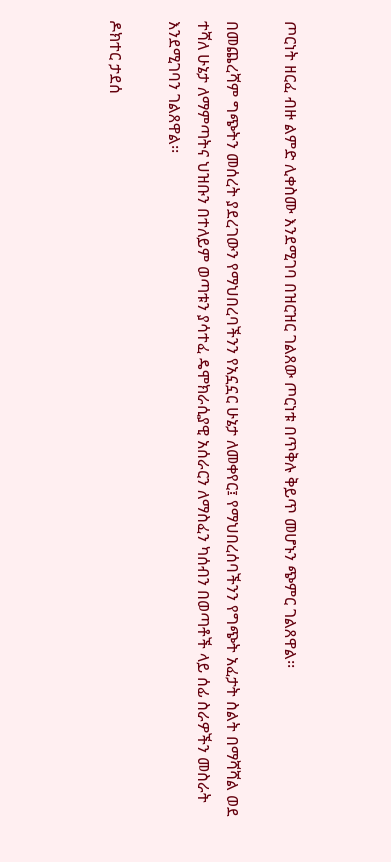ጦርነት ዘርፈ ብዙ ልምድ ሊቀስሙ እንደሚገባ በዝርዝር ገልጸው ጦርነቱ በጥቅሉ ቅይጥ መሆኑን ጭምር ገልጸዋል፡፡

በመጨረሻም ግጭትን መሰረት ያደረገውን የማህበረባችንን የአኗኗር ሁኔታ ለመቀየር፤ የማህበረሰባችንን የግጭት አፈታት ስልት በማሻሻል ወደ ተሻለ ሁኔታ ለማምጣትና ህዝቡን በተለይም ወጣቱን ያሳተፈ ዴሞክራሲያዊ አሰራርን ለማስፈን ካሰብን በወጣቶች ላይ ሰፊ ስራዎችን መስራት እንደሚገባን ገልጸዋል፡፡

ዶክተር ታደሰ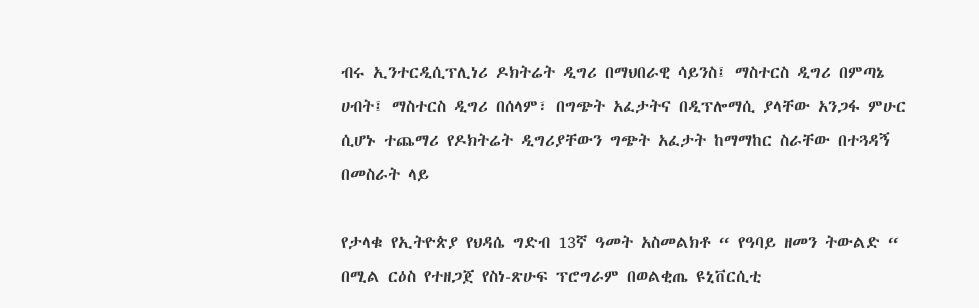ብሩ ኢንተርዲሲፕሊነሪ ዶክትሬት ዲግሪ በማህበራዊ ሳይንስ፤ ማስተርስ ዲግሪ በምጣኔ ሀብት፤ ማስተርስ ዲግሪ በሰላም፣ በግጭት አፈታትና በዲፕሎማሲ ያላቸው አንጋፋ ምሁር ሲሆኑ ተጨማሪ የዶክትሬት ዲግሪያቸውን ግጭት አፈታት ከማማከር ስራቸው በተጓዳኝ በመስራት ላይ

የታላቁ የኢትዮጵያ የህዳሴ ግድብ 13ኛ ዓመት አስመልክቶ “ የዓባይ ዘመን ትውልድ “ በሚል ርዕስ የተዘጋጀ የስነ-ጽሁፍ ፕሮግራም በወልቂጤ ዩኒቨርሲቲ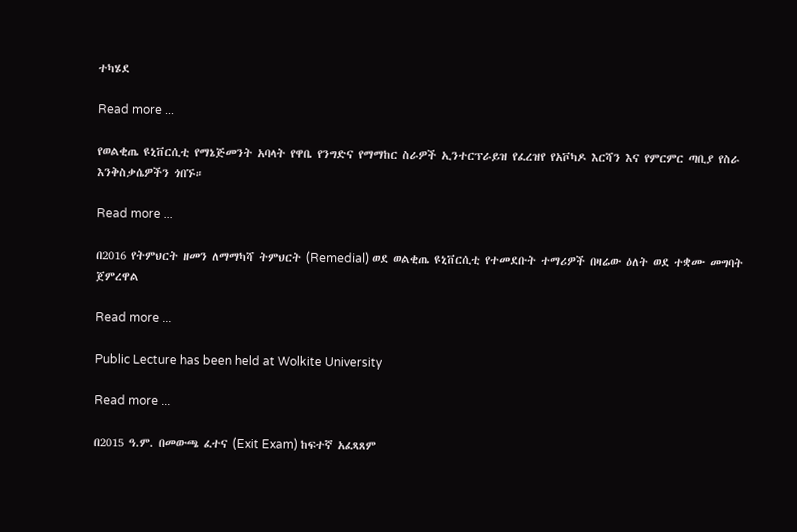ተካሄደ

Read more ...

የወልቂጤ ዩኒቨርሲቲ የማኔጅመንት አባላት የዋቤ የንግድና የማማከር ስራዎች ኢንተርፕራይዝ የፈረዝየ የአቮካዶ እርሻን እና የምርምር ጣቢያ የስራ እንቅስቃሴዎችን ጎበኙ።

Read more ...

በ2016 የትምህርት ዘመን ለማማካሻ ትምህርት (Remedial) ወደ ወልቂጤ ዩኒቨርሲቲ የተመደቡት ተማሪዎች በዛሬው ዕለት ወደ ተቋሙ መግባት ጀምረዋል

Read more ...

Public Lecture has been held at Wolkite University

Read more ...

በ2015 ዓ.ም. በመውጫ ፈተና (Exit Exam) ከፍተኛ አፈጻጸም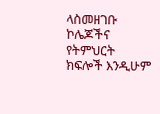ላስመዘገቡ ኮሌጆችና የትምህርት ክፍሎች እንዲሁም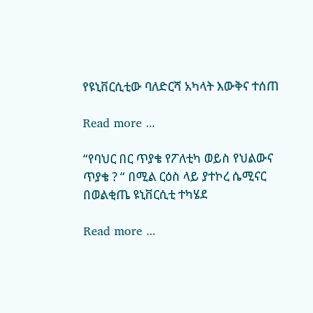የዩኒቨርሲቲው ባለድርሻ አካላት እውቅና ተሰጠ

Read more ...

“የባህር በር ጥያቄ የፖለቲካ ወይስ የህልውና ጥያቄ ? “ በሚል ርዕስ ላይ ያተኮረ ሴሚናር በወልቂጤ ዩኒቨርሲቲ ተካሄደ

Read more ...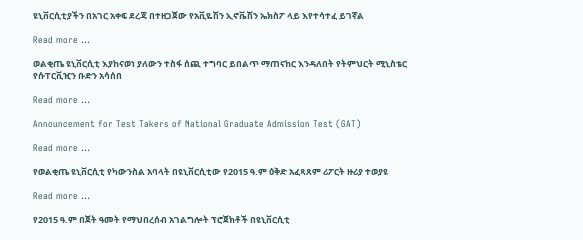ዩኒቨርሲቲያችን በአገር አቀፍ ደረጃ በተዘጋጀው የአቪዬሽን ኢኖቬሽን ኤክስፖ ላይ እየተሳተፈ ይገኛል

Read more ...

ወልቂጤ ዩኒቨርሲቲ እያከናወነ ያለውን ተስፋ ሰጪ ተግባር ይበልጥ ማጠናከር እንዳለበት የትምህርት ሚኒስቴር የሱፐርቪዢን ቡድን አሳሰበ

Read more ...

Announcement for Test Takers of National Graduate Admission Test (GAT)

Read more ...

የወልቂጤ ዩኒቨርሲቲ የካውንስል አባላት በዩኒቨርሲቲው የ2015 ዓ.ም ዕቅድ አፈጻጸም ሪፖርት ዙሪያ ተወያዩ

Read more ...

የ2015 ዓ.ም በጀት ዓመት የማህበረሰብ አገልግሎት ፕሮጀክቶች በዩኒቨርሲቲ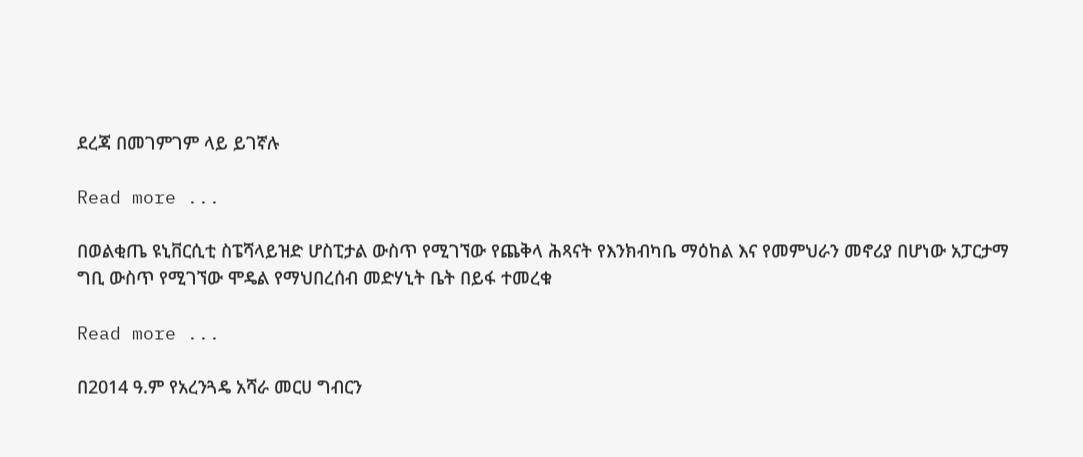ደረጃ በመገምገም ላይ ይገኛሉ

Read more ...

በወልቂጤ ዩኒቨርሲቲ ስፔሻላይዝድ ሆስፒታል ውስጥ የሚገኘው የጨቅላ ሕጻናት የእንክብካቤ ማዕከል እና የመምህራን መኖሪያ በሆነው አፓርታማ ግቢ ውስጥ የሚገኘው ሞዴል የማህበረሰብ መድሃኒት ቤት በይፋ ተመረቁ

Read more ...

በ2014 ዓ.ም የአረንጓዴ አሻራ መርሀ ግብርን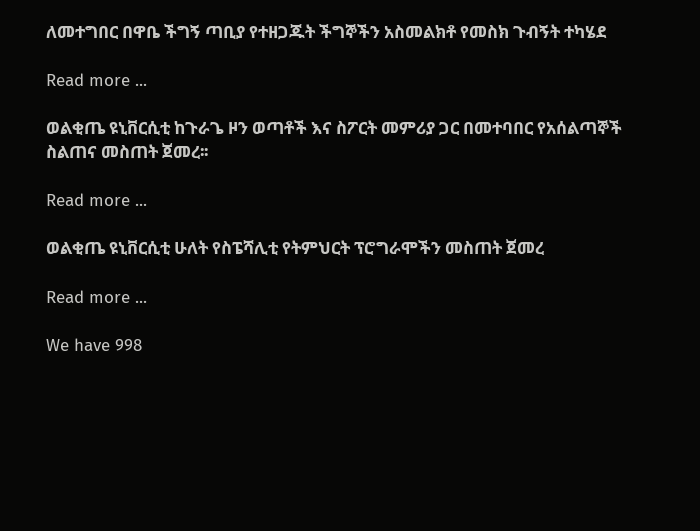ለመተግበር በዋቤ ችግኝ ጣቢያ የተዘጋጁት ችግኞችን አስመልክቶ የመስክ ጉብኝት ተካሄደ

Read more ...

ወልቂጤ ዩኒቨርሲቲ ከጉራጌ ዞን ወጣቶች እና ስፖርት መምሪያ ጋር በመተባበር የአሰልጣኞች ስልጠና መስጠት ጀመረ፡፡

Read more ...

ወልቂጤ ዩኒቨርሲቲ ሁለት የስፔሻሊቲ የትምህርት ፕሮግራሞችን መስጠት ጀመረ

Read more ...

We have 998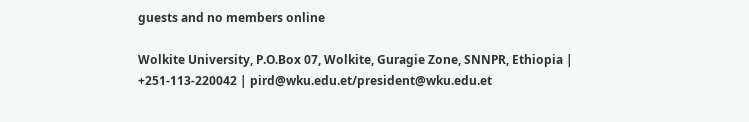guests and no members online

Wolkite University, P.O.Box 07, Wolkite, Guragie Zone, SNNPR, Ethiopia | +251-113-220042 | pird@wku.edu.et/president@wku.edu.et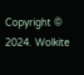Copyright © 2024. Wolkite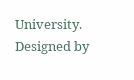University. Designed by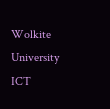Wolkite University ICT